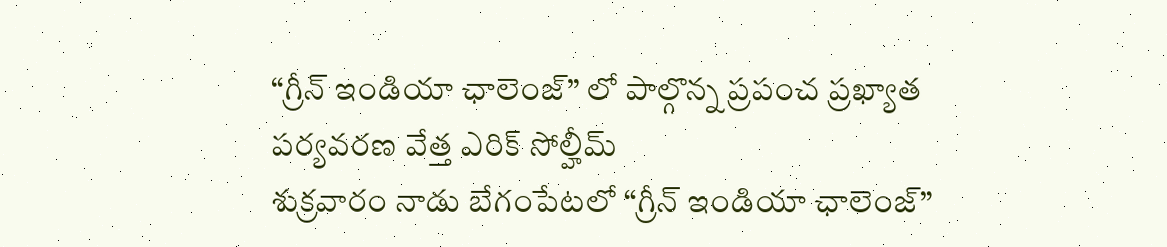“గ్రీన్ ఇండియా ఛాలెంజ్” లో పాల్గొన్న ప్రపంచ ప్రఖ్యాత పర్యవరణ వేత్త ఎరిక్ సోల్హీమ్
శుక్రవారం నాడు బేగంపేటలో “గ్రీన్ ఇండియా ఛాలెంజ్”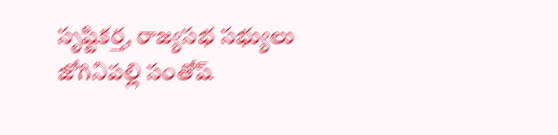సృష్టికర్త, రాజ్యసభ సభ్యులు జోగినిపల్లి సంతోష్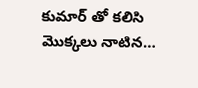కుమార్ తో కలిసి మొక్కలు నాటిన…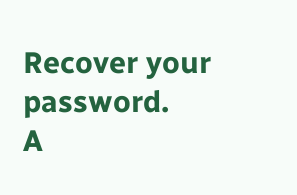Recover your password.
A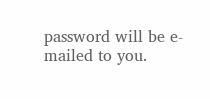password will be e-mailed to you.